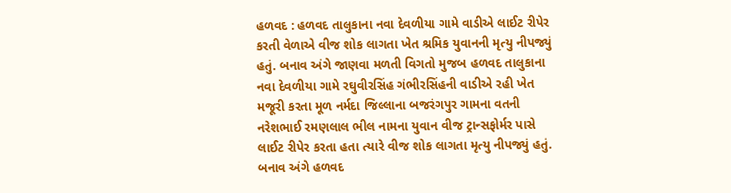હળવદ : હળવદ તાલુકાના નવા દેવળીયા ગામે વાડીએ લાઈટ રીપેર કરતી વેળાએ વીજ શોક લાગતા ખેત શ્રમિક યુવાનની મૃત્યુ નીપજ્યું હતું. બનાવ અંગે જાણવા મળતી વિગતો મુજબ હળવદ તાલુકાના નવા દેવળીયા ગામે રઘુવીરસિંહ ગંભીરસિંહની વાડીએ રહી ખેત મજૂરી કરતા મૂળ નર્મદા જિલ્લાના બજરંગપુર ગામના વતની નરેશભાઈ રમણલાલ ભીલ નામના યુવાન વીજ ટ્રાન્સફોર્મર પાસે લાઈટ રીપેર કરતા હતા ત્યારે વીજ શોક લાગતા મૃત્યુ નીપજ્યું હતું. બનાવ અંગે હળવદ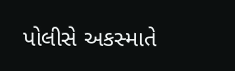પોલીસે અકસ્માતે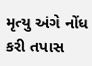મૃત્યુ અંગે નોંધ કરી તપાસ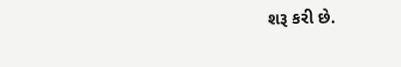શરૂ કરી છે.